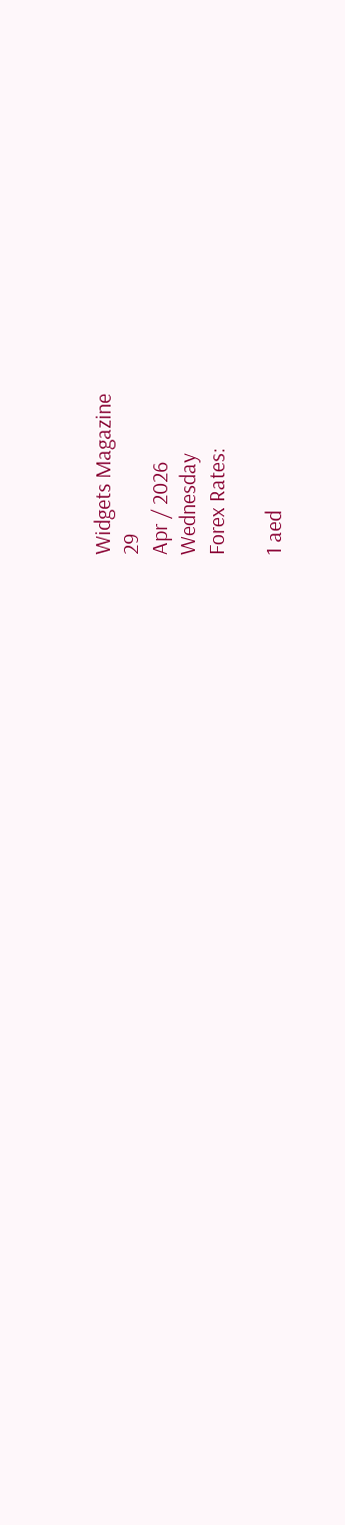Widgets Magazine
29
Apr / 2026
Wednesday
Forex Rates:

1 aed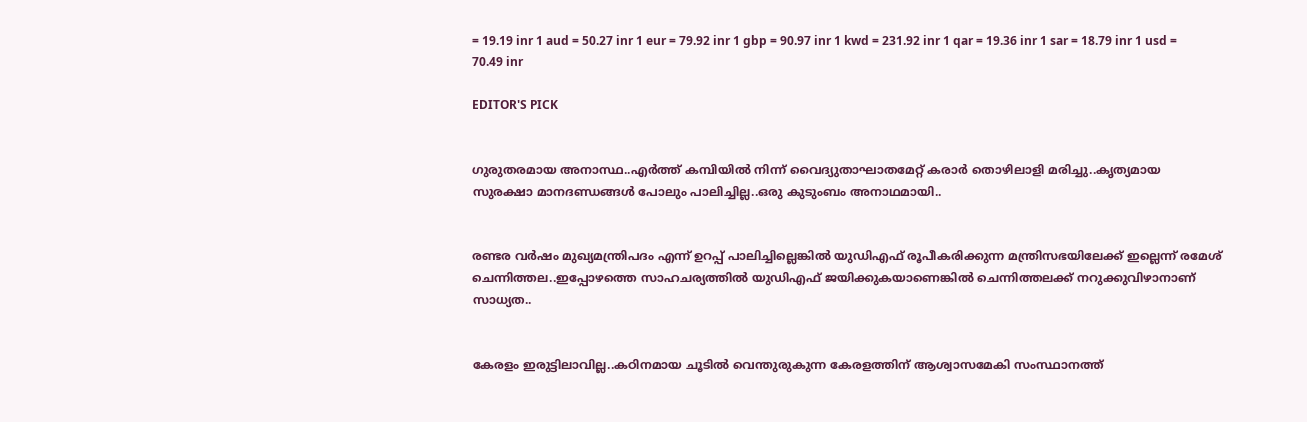= 19.19 inr 1 aud = 50.27 inr 1 eur = 79.92 inr 1 gbp = 90.97 inr 1 kwd = 231.92 inr 1 qar = 19.36 inr 1 sar = 18.79 inr 1 usd = 70.49 inr

EDITOR'S PICK


ഗുരുതരമായ അനാസ്ഥ..എര്‍ത്ത് കമ്പിയില്‍ നിന്ന് വൈദ്യുതാഘാതമേറ്റ് കരാര്‍ തൊഴിലാളി മരിച്ചു..കൃത്യമായ സുരക്ഷാ മാനദണ്ഡങ്ങള്‍ പോലും പാലിച്ചില്ല..ഒരു കുടുംബം അനാഥമായി..


രണ്ടര വർഷം മുഖ്യമന്ത്രിപദം എന്ന് ഉറപ്പ് പാലിച്ചില്ലെങ്കിൽ യുഡിഎഫ് രൂപീകരിക്കുന്ന മന്ത്രിസഭയിലേക്ക് ഇല്ലെന്ന് രമേശ് ചെന്നിത്തല..ഇപ്പോഴത്തെ സാഹചര്യത്തിൽ യുഡിഎഫ് ജയിക്കുകയാണെങ്കിൽ ചെന്നിത്തലക്ക് നറുക്കുവിഴാനാണ് സാധ്യത..


കേരളം ഇരുട്ടിലാവില്ല..കഠിനമായ ചൂടില്‍ വെന്തുരുകുന്ന കേരളത്തിന് ആശ്വാസമേകി സംസ്ഥാനത്ത്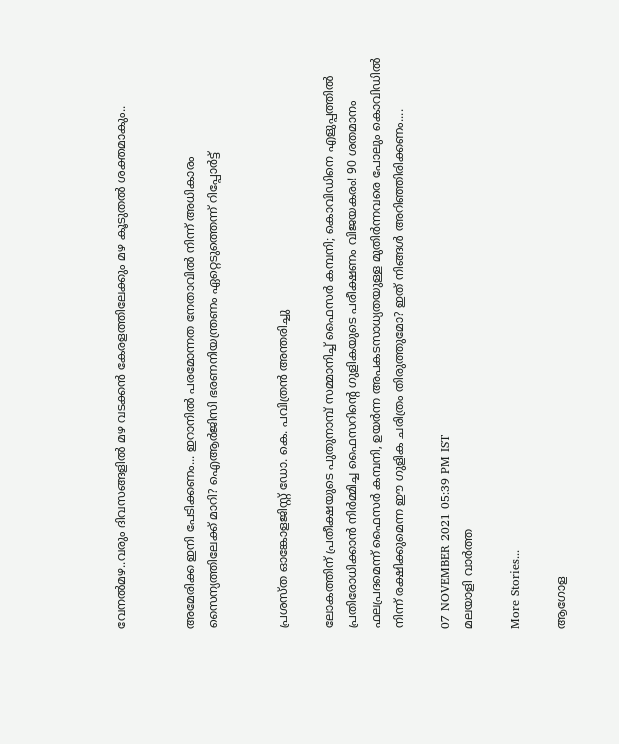വേനല്‍മഴ..വരും ദിവസങ്ങളില്‍ മഴ വടക്കന്‍ കേരളത്തിലേക്കും മഴ കൂടുതല്‍ ശക്തമാകും..


അമേരിക്ക ഇനി പേടിക്കണം... ഇറാനിൽ പരമോന്നത നേതാവിൽ നിന്ന് അധികാരം സൈന്യത്തിലേക്ക് മാറി? ഐആർജിസി ഭരണനിയന്ത്രണം ഏറ്റെടുത്തെന്ന് റിപ്പോർട്ട്


പ്രശസ്ത ഓങ്കോളജിസ്റ്റ് ഡോ. കെ. പവിത്രൻ അന്തരിച്ചു

ലോകത്തിന് പ്രതീക്ഷയുടെ പുതുനാമ്പ് സമ്മാനിച്ച് ഫൈസർ കമ്പനി; കൊവിഡിനെ എളുപ്പത്തില്‍ പ്രതിരോധിക്കാന്‍ നിര്‍മ്മിച്ച ഫൈസറിന്റെ ഗുളികയുടെ പരീക്ഷണം വിജയകരം! 90 ശതമാനം ഫലപ്രദമെന്ന് ഫൈസർ കമ്പനി, ഉയര്‍ന്ന അപകടസാധ്യതയുള്ള മുതിര്‍ന്നവരെ പോലും കൊവിഡില്‍ നിന്ന് രക്ഷിക്കുമെന്ന ഈ ഗുളിക ചരിത്രം തിരുത്തുമോ? ഇത് നിങ്ങൾ അറിഞ്ഞിരിക്കണം....

07 NOVEMBER 2021 05:39 PM IST
മലയാളി വാര്‍ത്ത

More Stories...

ആഗോള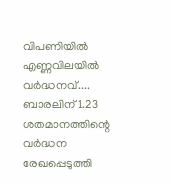വിപണിയില്‍ എണ്ണവിലയിൽ വർദ്ധനവ്.... ബാരലിന് 1.23 ശതമാനത്തിന്റെ വര്‍ദ്ധന രേഖപ്പെടുത്തി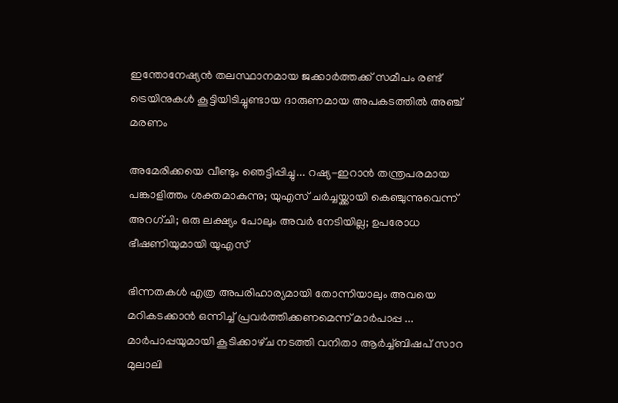ഇന്തോനേഷ്യൻ തലസ്ഥാനമായ ജക്കാർത്തക്ക് സമീപം രണ്ട് ട്രെയിനുകൾ കൂട്ടിയിടിച്ചുണ്ടായ ദാരുണമായ അപകടത്തിൽ അഞ്ച് മരണം

അമേരിക്കയെ വീണ്ടും ഞെട്ടിപ്പിച്ചു... റഷ്യ-ഇറാൻ തന്ത്രപരമായ പങ്കാളിത്തം ശക്തമാകുന്നു; യുഎസ് ചർച്ചയ്ക്കായി കെഞ്ചുന്നുവെന്ന് അറഗ്ചി; ഒരു ലക്ഷ്യം പോലും അവർ നേടിയില്ല; ഉപരോധ ഭീഷണിയുമായി യുഎസ്

ഭിന്നതകൾ എത്ര അപരിഹാര്യമായി തോന്നിയാലും അവയെ മറികടക്കാൻ ഒന്നിച്ച്‌ പ്രവർത്തിക്കണമെന്ന് മാർപാപ്പ ... മാർപാപ്പയുമായി കൂടിക്കാഴ്‌ച നടത്തി വനിതാ ആർച്ച്‌ബിഷപ് സാറ മുലാലി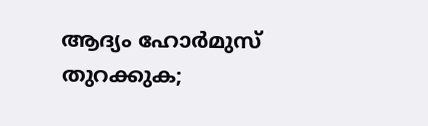ആദ്യം ഹോര്‍മുസ് തുറക്കുക;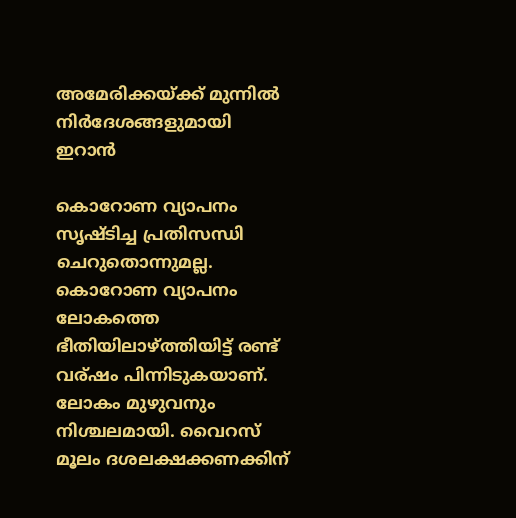അമേരിക്കയ്ക്ക് മുന്നില്‍ നിര്‍ദേശങ്ങളുമായി ഇറാന്‍

കൊറോണ വ്യാപനം സൃഷ്‌ടിച്ച പ്രതിസന്ധി ചെറുതൊന്നുമല്ല. കൊറോണ വ്യാപനം ലോകത്തെ ഭീതിയിലാഴ്ത്തിയിട്ട് രണ്ട് വര്ഷം പിന്നിടുകയാണ്. ലോകം മുഴുവനും നിശ്ചലമായി. വൈറസ് മൂലം ദശലക്ഷക്കണക്കിന്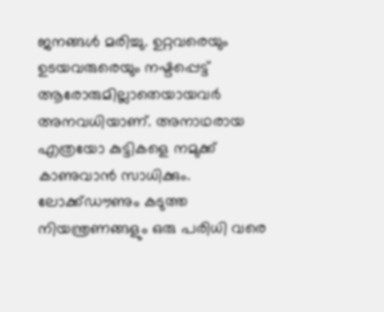ജനങ്ങൾ മരിച്ചു. ഉറ്റവരെയും ഉടയവരുരെയും നഷ്ടപ്പെട്ട് ആരോരുമില്ലാതെയായവർ അനവധിയാണ്. അനാഥരായ എത്രയോ കുട്ടികളെ നമുക്ക് കാണുവാൻ സാധിക്കും. ലോക്ക്ഡൗണും കടുത്ത നിയന്ത്രണങ്ങളും ഒരു പരിധി വരെ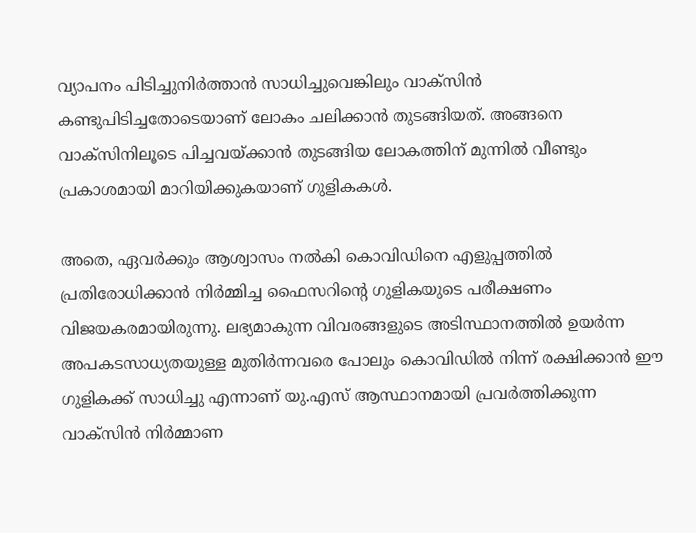വ്യാപനം പിടിച്ചുനിർത്താൻ സാധിച്ചുവെങ്കിലും വാക്‌സിൻ കണ്ടുപിടിച്ചതോടെയാണ് ലോകം ചലിക്കാൻ തുടങ്ങിയത്. അങ്ങനെ വാക്‌സിനിലൂടെ പിച്ചവയ്ക്കാൻ തുടങ്ങിയ ലോകത്തിന് മുന്നിൽ വീണ്ടും പ്രകാശമായി മാറിയിക്കുകയാണ് ഗുളികകൾ.

അതെ, ഏവർക്കും ആശ്വാസം നൽകി കൊവിഡിനെ എളുപ്പത്തില്‍ പ്രതിരോധിക്കാന്‍ നിര്‍മ്മിച്ച ഫൈസറിന്റെ ഗുളികയുടെ പരീക്ഷണം വിജയകരമായിരുന്നു. ലഭ്യമാകുന്ന വിവരങ്ങളുടെ അടിസ്ഥാനത്തിൽ ഉയര്‍ന്ന അപകടസാധ്യതയുള്ള മുതിര്‍ന്നവരെ പോലും കൊവിഡില്‍ നിന്ന് രക്ഷിക്കാന്‍ ഈ ഗുളികക്ക് സാധിച്ചു എന്നാണ് യു.എസ് ആസ്ഥാനമായി പ്രവര്‍ത്തിക്കുന്ന വാക്‌സിന്‍ നിര്‍മ്മാണ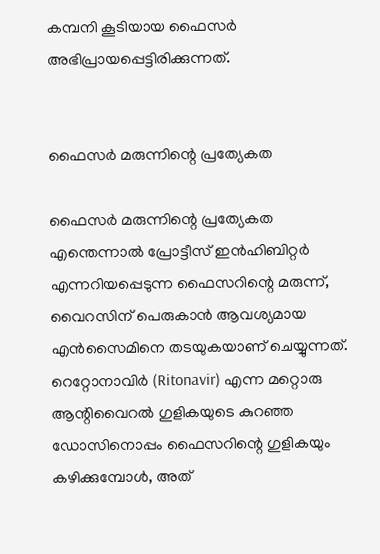കമ്പനി കൂടിയായ ഫൈസര്‍ അഭിപ്രായപ്പെട്ടിരിക്കുന്നത്.


ഫൈസർ മരുന്നിന്റെ പ്രത്യേകത

ഫൈസർ മരുന്നിന്റെ പ്രത്യേകത എന്തെന്നാൽ പ്രോട്ടീസ് ഇന്‍ഹിബിറ്റര്‍ എന്നറിയപ്പെടുന്ന ഫൈസറിന്റെ മരുന്ന്, വൈറസിന് പെരുകാന്‍ ആവശ്യമായ എന്‍സൈമിനെ തടയുകയാണ് ചെയ്യുന്നത്. റെറ്റോനാവിർ (Ritonavir) എന്ന മറ്റൊരു ആന്റിവൈറല്‍ ഗുളികയുടെ കുറഞ്ഞ ഡോസിനൊപ്പം ഫൈസറിന്റെ ഗുളികയും കഴിക്കുമ്പോള്‍, അത്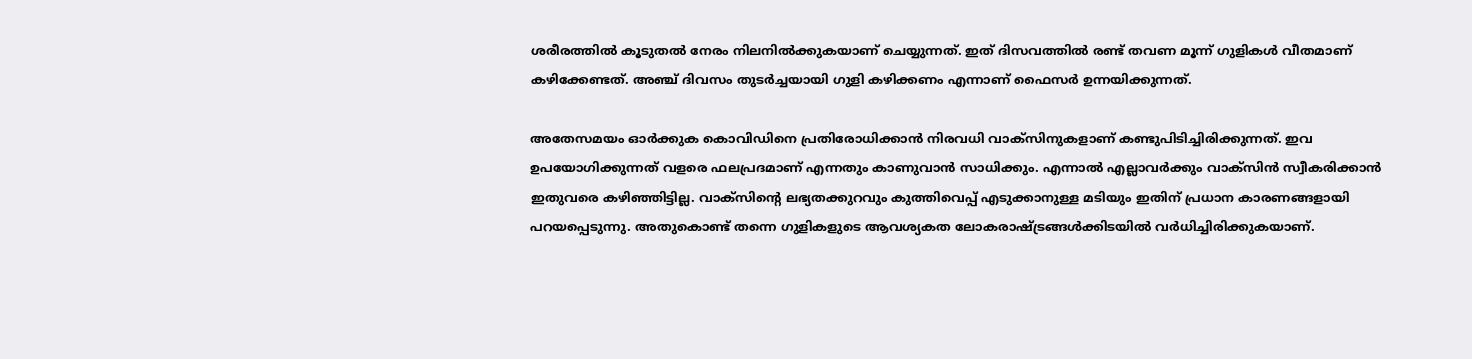ശരീരത്തില്‍ കൂടുതല്‍ നേരം നിലനില്‍ക്കുകയാണ് ചെയ്യുന്നത്. ഇത് ദിസവത്തില്‍ രണ്ട് തവണ മൂന്ന് ഗുളികള്‍ വീതമാണ് കഴിക്കേണ്ടത്. അഞ്ച് ദിവസം തുടര്‍ച്ചയായി ഗുളി കഴിക്കണം എന്നാണ് ഫൈസര്‍ ഉന്നയിക്കുന്നത്.

അതേസമയം ഓർക്കുക കൊവിഡിനെ പ്രതിരോധിക്കാൻ നിരവധി വാക്‌സിനുകളാണ് കണ്ടുപിടിച്ചിരിക്കുന്നത്. ഇവ ഉപയോഗിക്കുന്നത് വളരെ ഫലപ്രദമാണ് എന്നതും കാണുവാൻ സാധിക്കും. എന്നാല്‍ എല്ലാവര്‍ക്കും വാക്‌സിന്‍ സ്വീകരിക്കാന്‍ ഇതുവരെ കഴിഞ്ഞിട്ടില്ല. വാക്‌സിന്റെ ലഭ്യതക്കുറവും കുത്തിവെപ്പ് എടുക്കാനുള്ള മടിയും ഇതിന് പ്രധാന കാരണങ്ങളായി പറയപ്പെടുന്നു. അതുകൊണ്ട് തന്നെ ഗുളികളുടെ ആവശ്യകത ലോകരാഷ്ട്രങ്ങൾക്കിടയിൽ വര്‍ധിച്ചിരിക്കുകയാണ്.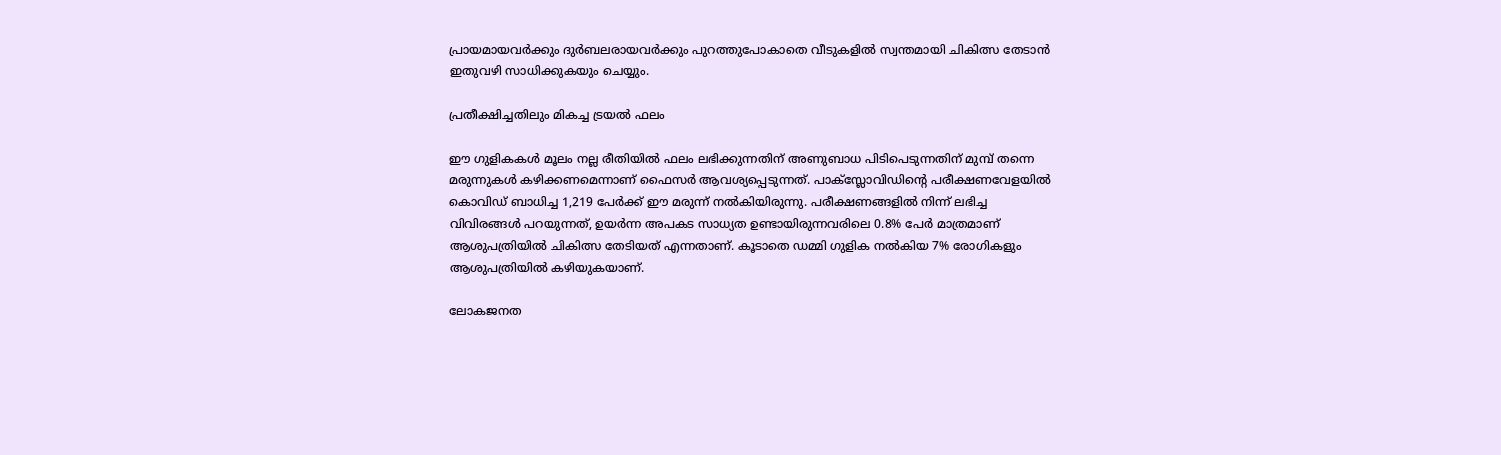പ്രായമായവര്‍ക്കും ദുര്‍ബലരായവര്‍ക്കും പുറത്തുപോകാതെ വീടുകളില്‍ സ്വന്തമായി ചികിത്സ തേടാന്‍ ഇതുവഴി സാധിക്കുകയും ചെയ്യും.

പ്രതീക്ഷിച്ചതിലും മികച്ച ട്രയൽ ഫലം

ഈ ഗുളികകൾ മൂലം നല്ല രീതിയില്‍ ഫലം ലഭിക്കുന്നതിന് അണുബാധ പിടിപെടുന്നതിന് മുമ്പ് തന്നെ മരുന്നുകള്‍ കഴിക്കണമെന്നാണ് ഫൈസര്‍ ആവശ്യപ്പെടുന്നത്. പാക്സ്ലോവിഡിന്റെ പരീക്ഷണവേളയില്‍ കൊവിഡ് ബാധിച്ച 1,219 പേര്‍ക്ക് ഈ മരുന്ന് നല്‍കിയിരുന്നു. പരീക്ഷണങ്ങളില്‍ നിന്ന് ലഭിച്ച വിവിരങ്ങള്‍ പറയുന്നത്, ഉയര്‍ന്ന അപകട സാധ്യത ഉണ്ടായിരുന്നവരിലെ 0.8% പേര്‍ മാത്രമാണ് ആശുപത്രിയില്‍ ചികിത്സ തേടിയത് എന്നതാണ്. കൂടാതെ ഡമ്മി ഗുളിക നല്‍കിയ 7% രോഗികളും ആശുപത്രിയില്‍ കഴിയുകയാണ്.

ലോകജനത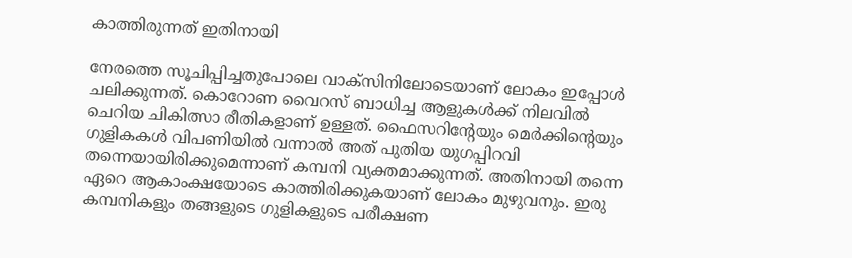കാത്തിരുന്നത് ഇതിനായി

നേരത്തെ സൂചിപ്പിച്ചതുപോലെ വാക്‌സിനിലോടെയാണ് ലോകം ഇപ്പോൾ ചലിക്കുന്നത്. കൊറോണ വൈറസ് ബാധിച്ച ആളുകള്‍ക്ക് നിലവില്‍ ചെറിയ ചികിത്സാ രീതികളാണ് ഉള്ളത്. ഫൈസറിന്റേയും മെര്‍ക്കിന്റെയും ഗുളികകള്‍ വിപണിയില്‍ വന്നാല്‍ അത് പുതിയ യുഗപ്പിറവി തന്നെയായിരിക്കുമെന്നാണ് കമ്പനി വ്യക്തമാക്കുന്നത്. അതിനായി തന്നെ ഏറെ ആകാംക്ഷയോടെ കാത്തിരിക്കുകയാണ് ലോകം മുഴുവനും. ഇരു കമ്പനികളും തങ്ങളുടെ ഗുളികളുടെ പരീക്ഷണ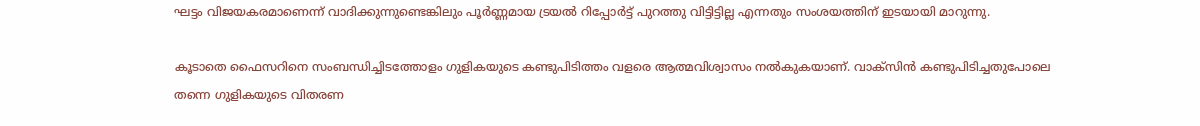ഘട്ടം വിജയകരമാണെന്ന് വാദിക്കുന്നുണ്ടെങ്കിലും പൂര്‍ണ്ണമായ ട്രയല്‍ റിപ്പോര്‍ട്ട് പുറത്തു വിട്ടിട്ടില്ല എന്നതും സംശയത്തിന് ഇടയായി മാറുന്നു.

കൂടാതെ ഫൈസറിനെ സംബന്ധിച്ചിടത്തോളം ഗുളികയുടെ കണ്ടുപിടിത്തം വളരെ ആത്മവിശ്വാസം നല്‍കുകയാണ്. വാക്‌സിൻ കണ്ടുപിടിച്ചതുപോലെ തന്നെ ഗുളികയുടെ വിതരണ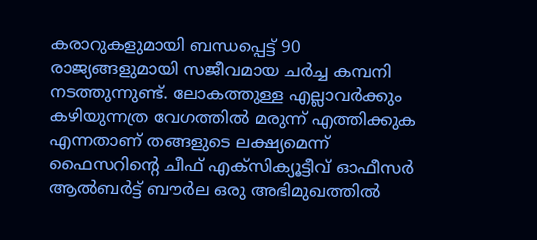കരാറുകളുമായി ബന്ധപ്പെട്ട് 90 രാജ്യങ്ങളുമായി സജീവമായ ചര്‍ച്ച കമ്പനി നടത്തുന്നുണ്ട്. ലോകത്തുള്ള എല്ലാവര്‍ക്കും കഴിയുന്നത്ര വേഗത്തില്‍ മരുന്ന് എത്തിക്കുക എന്നതാണ് തങ്ങളുടെ ലക്ഷ്യമെന്ന് ഫൈസറിന്റെ ചീഫ് എക്‌സിക്യൂട്ടീവ് ഓഫീസര്‍ ആല്‍ബര്‍ട്ട് ബൗര്‍ല ഒരു അഭിമുഖത്തില്‍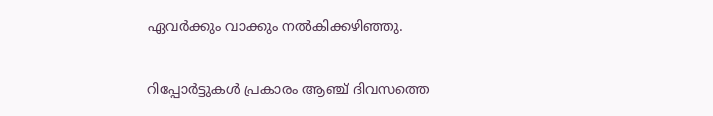ഏവർക്കും വാക്കും നൽകിക്കഴിഞ്ഞു.

റിപ്പോർട്ടുകൾ പ്രകാരം ആഞ്ച് ദിവസത്തെ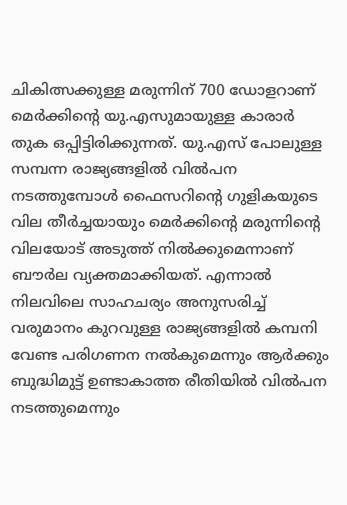ചികിത്സക്കുള്ള മരുന്നിന് 700 ഡോളറാണ് മെര്‍ക്കിന്റെ യു.എസുമായുള്ള കാരാര്‍ തുക ഒപ്പിട്ടിരിക്കുന്നത്. യു.എസ് പോലുള്ള സമ്പന്ന രാജ്യങ്ങളില്‍ വില്‍പന നടത്തുമ്പോള്‍ ഫൈസറിന്റെ ഗുളികയുടെ വില തീര്‍ച്ചയായും മെര്‍ക്കിന്റെ മരുന്നിന്റെ വിലയോട് അടുത്ത് നില്‍ക്കുമെന്നാണ് ബൗര്‍ല വ്യക്തമാക്കിയത്. എന്നാല്‍ നിലവിലെ സാഹചര്യം അനുസരിച്ച് വരുമാനം കുറവുള്ള രാജ്യങ്ങളില്‍ കമ്പനി വേണ്ട പരിഗണന നല്‍കുമെന്നും ആര്‍ക്കും ബുദ്ധിമുട്ട് ഉണ്ടാകാത്ത രീതിയില്‍ വില്‍പന നടത്തുമെന്നും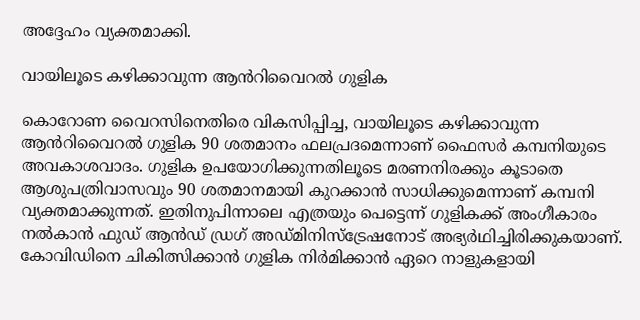അദ്ദേഹം വ്യക്തമാക്കി.

വായിലൂടെ കഴിക്കാവുന്ന ആൻറിവൈറൽ ഗുളിക

കൊറോണ വൈറസിനെതിരെ വികസിപ്പിച്ച, വായിലൂടെ കഴിക്കാവുന്ന ആൻറിവൈറൽ ഗുളിക 90 ശതമാനം ഫലപ്രദമെന്നാണ് ഫൈസർ കമ്പനിയുടെ അവകാശവാദം. ഗുളിക ഉപയോഗിക്കുന്നതിലൂടെ മരണനിരക്കും കൂടാതെ ആശുപത്രിവാസവും 90 ശതമാനമായി കുറക്കാൻ സാധിക്കുമെന്നാണ് കമ്പനി വ്യക്തമാക്കുന്നത്. ഇതിനുപിന്നാലെ എത്രയും പെട്ടെന്ന് ഗുളികക്ക് അംഗീകാരം നൽകാൻ ഫുഡ് ആൻഡ് ഡ്രഗ് അഡ്മിനിസ്ട്രേഷനോട് അഭ്യർഥിച്ചിരിക്കുകയാണ്. കോവിഡിനെ ചികിത്സിക്കാൻ ഗുളിക നിർമിക്കാൻ ഏറെ നാളുകളായി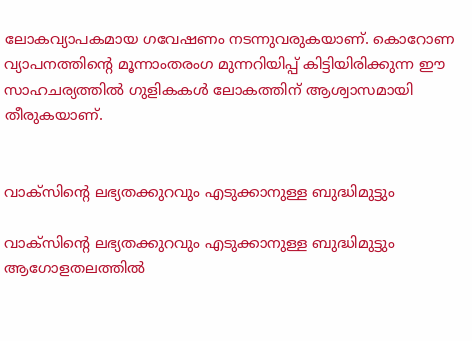ലോകവ്യാപകമായ ഗവേഷണം നടന്നുവരുകയാണ്. കൊറോണ വ്യാപനത്തിന്റെ മൂന്നാംതരംഗ മുന്നറിയിപ്പ് കിട്ടിയിരിക്കുന്ന ഈ സാഹചര്യത്തിൽ ഗുളികകൾ ലോകത്തിന് ആശ്വാസമായി തീരുകയാണ്.


വാക്‌സിന്റെ ലഭ്യതക്കുറവും എടുക്കാനുള്ള ബുദ്ധിമുട്ടും

വാക്‌സിന്റെ ലഭ്യതക്കുറവും എടുക്കാനുള്ള ബുദ്ധിമുട്ടും ആഗോളതലത്തില്‍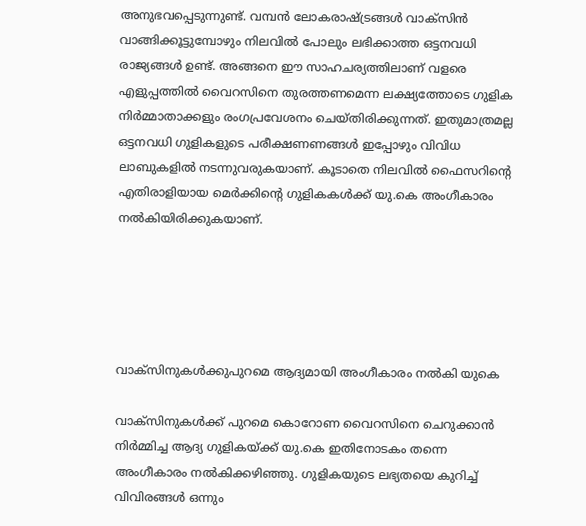അനുഭവപ്പെടുന്നുണ്ട്. വമ്പൻ ലോകരാഷ്ട്രങ്ങൾ വാക്‌സിൻ വാങ്ങിക്കൂട്ടുമ്പോഴും നിലവിൽ പോലും ലഭിക്കാത്ത ഒട്ടനവധി രാജ്യങ്ങൾ ഉണ്ട്. അങ്ങനെ ഈ സാഹചര്യത്തിലാണ് വളരെ എളുപ്പത്തില്‍ വൈറസിനെ തുരത്തണമെന്ന ലക്ഷ്യത്തോടെ ഗുളിക നിര്‍മ്മാതാക്കളും രംഗപ്രവേശനം ചെയ്തിരിക്കുന്നത്. ഇതുമാത്രമല്ല ഒട്ടനവധി ഗുളികളുടെ പരീക്ഷണണങ്ങള്‍ ഇപ്പോഴും വിവിധ ലാബുകളില്‍ നടന്നുവരുകയാണ്. കൂടാതെ നിലവില്‍ ഫൈസറിന്റെ എതിരാളിയായ മെര്‍ക്കിന്റെ ഗുളികകള്‍ക്ക് യു.കെ അംഗീകാരം നല്‍കിയിരിക്കുകയാണ്.





വാക്‌സിനുകൾക്കുപുറമെ ആദ്യമായി അംഗീകാരം നൽകി യുകെ

വാക്‌സിനുകള്‍ക്ക് പുറമെ കൊറോണ വൈറസിനെ ചെറുക്കാന്‍ നിര്‍മ്മിച്ച ആദ്യ ഗുളികയ്ക്ക് യു.കെ ഇതിനോടകം തന്നെ അംഗീകാരം നല്‍കിക്കഴിഞ്ഞു. ഗുളികയുടെ ലഭ്യതയെ കുറിച്ച് വിവിരങ്ങള്‍ ഒന്നും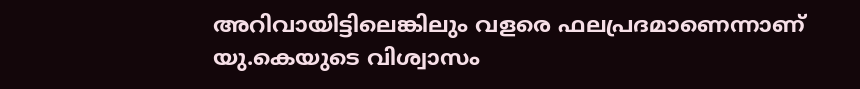അറിവായിട്ടിലെങ്കിലും വളരെ ഫലപ്രദമാണെന്നാണ് യു.കെയുടെ വിശ്വാസം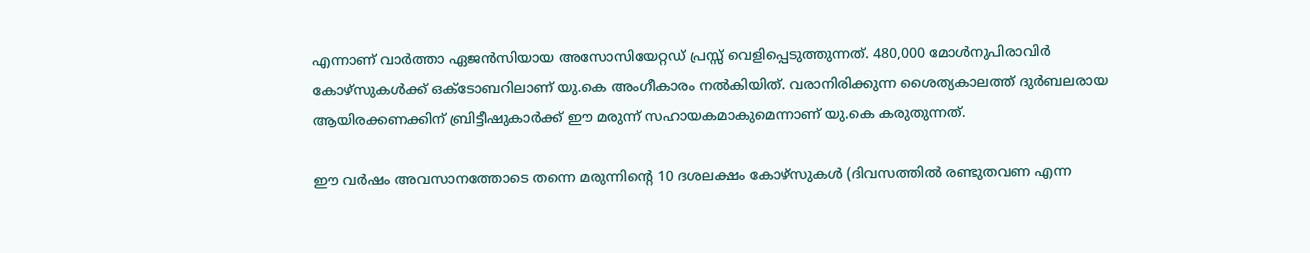എന്നാണ് വാര്‍ത്താ ഏജന്‍സിയായ അസോസിയേറ്റഡ് പ്രസ്സ് വെളിപ്പെടുത്തുന്നത്. 480,000 മോള്‍നുപിരാവിര്‍ കോഴ്സുകള്‍ക്ക് ഒക്ടോബറിലാണ് യു.കെ അംഗീകാരം നല്‍കിയിത്. വരാനിരിക്കുന്ന ശൈത്യകാലത്ത് ദുര്‍ബലരായ ആയിരക്കണക്കിന് ബ്രിട്ടീഷുകാര്‍ക്ക് ഈ മരുന്ന് സഹായകമാകുമെന്നാണ് യു.കെ കരുതുന്നത്.

ഈ വര്‍ഷം അവസാനത്തോടെ തന്നെ മരുന്നിന്റെ 10 ദശലക്ഷം കോഴ്‌സുകള്‍ (ദിവസത്തില്‍ രണ്ടുതവണ എന്ന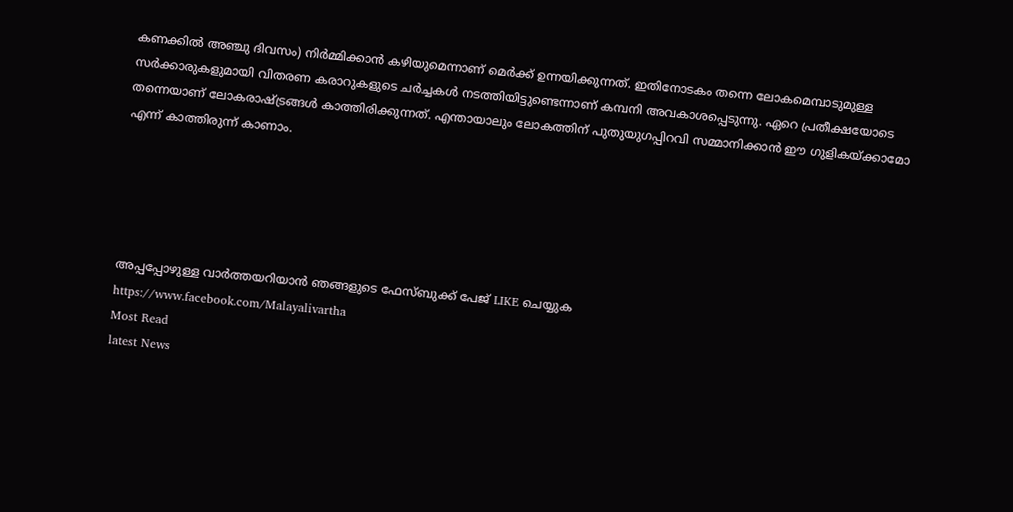കണക്കില്‍ അഞ്ചു ദിവസം) നിര്‍മ്മിക്കാന്‍ കഴിയുമെന്നാണ് മെര്‍ക്ക് ഉന്നയിക്കുന്നത്. ഇതിനോടകം തന്നെ ലോകമെമ്പാടുമുള്ള സര്‍ക്കാരുകളുമായി വിതരണ കരാറുകളുടെ ചര്‍ച്ചകള്‍ നടത്തിയിട്ടുണ്ടെന്നാണ് കമ്പനി അവകാശപ്പെടുന്നു. ഏറെ പ്രതീക്ഷയോടെ തന്നെയാണ് ലോകരാഷ്ട്രങ്ങൾ കാത്തിരിക്കുന്നത്. എന്തായാലും ലോകത്തിന് പുതുയുഗപ്പിറവി സമ്മാനിക്കാൻ ഈ ഗുളികയ്ക്കാമോ എന്ന് കാത്തിരുന്ന് കാണാം.





അപ്പപ്പോഴുള്ള വാര്‍ത്തയറിയാന്‍ ഞങ്ങളുടെ ഫേസ്‌ബുക്ക്‌ പേജ് LIKE ചെയ്യുക
https://www.facebook.com/Malayalivartha
Most Read
latest News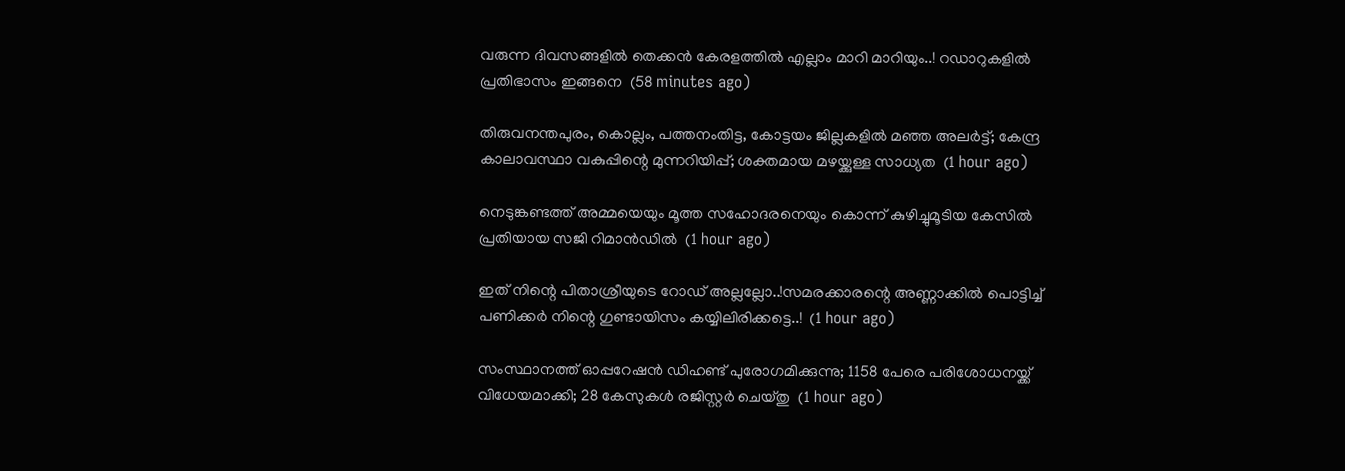വരുന്ന ദിവസങ്ങളിൽ തെക്കൻ കേരളത്തിൽ എല്ലാം മാറി മാറിയും..! റഡാറുകളിൽ പ്രതിഭാസം ഇങ്ങനെ  (58 minutes ago)

തിരുവനന്തപുരം, കൊല്ലം, പത്തനംതിട്ട, കോട്ടയം ജില്ലകളിൽ മഞ്ഞ അലർട്ട്; കേന്ദ്ര കാലാവസ്ഥാ വകുപ്പിന്റെ മുന്നറിയിപ്പ്; ശക്തമായ മഴയ്ക്കുള്ള സാധ്യത  (1 hour ago)

നെടുങ്കണ്ടത്ത് അമ്മയെയും മൂത്ത സഹോദരനെയും കൊന്ന് കുഴിച്ചുമൂടിയ കേസിൽ പ്രതിയായ സജി റിമാൻഡിൽ  (1 hour ago)

ഇത് നിന്റെ പിതാശ്രീയുടെ റോഡ് അല്ലല്ലോ..!സമരക്കാരന്റെ അണ്ണാക്കിൽ പൊട്ടിച്ച് പണിക്കർ നിന്റെ ഗുണ്ടായിസം കയ്യിലിരിക്കട്ടെ..!  (1 hour ago)

സംസ്ഥാനത്ത് ഓപ്പറേഷന്‍ ഡിഹണ്ട് പുരോഗമിക്കുന്നു; 1158 പേരെ പരിശോധനയ്ക്ക് വിധേയമാക്കി; 28 കേസുകള്‍ രജിസ്റ്റര്‍ ചെയ്തു  (1 hour ago)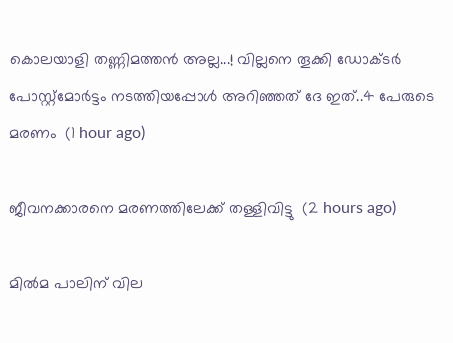കൊലയാളി തണ്ണിമത്തൻ അല്ല...! വില്ലനെ തൂക്കി ഡോക്ടർ പോസ്റ്റ്‌മോർട്ടം നടത്തിയപ്പോൾ അറിഞ്ഞത് ദേ ഇത്..4 പേരുടെ മരണം  (1 hour ago)

ജീവനക്കാരനെ മരണത്തിലേക്ക് തള്ളിവിട്ടു  (2 hours ago)

മിൽമ പാലിന് വില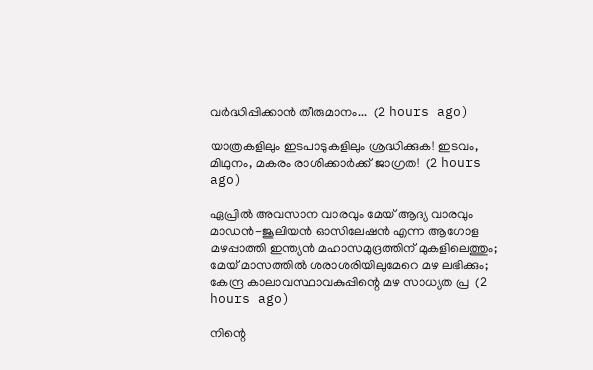വർദ്ധിപ്പിക്കാൻ തീരുമാനം...  (2 hours ago)

യാത്രകളിലും ഇടപാടുകളിലും ശ്രദ്ധിക്കുക! ഇടവം, മിഥുനം, മകരം രാശിക്കാർക്ക് ജാഗ്രത!  (2 hours ago)

ഏപ്രിൽ അവസാന വാരവും മേയ് ആദ്യ വാരവും മാഡൻ-ജൂലിയൻ ഓസിലേഷൻ എന്ന ആഗോള മഴപ്പാത്തി ഇന്ത്യൻ മഹാസമുദ്രത്തിന് മുകളിലെത്തും; മേയ് മാസത്തിൽ ശരാശരിയിലുമേറെ മഴ ലഭിക്കും; കേന്ദ്ര കാലാവസ്ഥാവകുപ്പിന്റെ മഴ സാധ്യത പ്ര  (2 hours ago)

നിന്റെ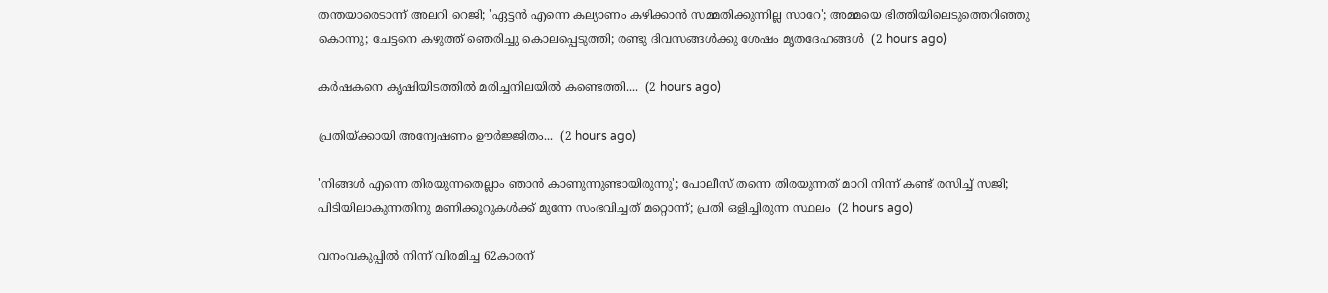തന്തയാരെടാന്ന് അലറി റെജി; 'ഏട്ടൻ എന്നെ കല്യാണം കഴിക്കാൻ സമ്മതിക്കുന്നില്ല സാറേ'; അമ്മയെ ഭിത്തിയിലെടുത്തെറിഞ്ഞു കൊന്നു; ചേട്ടനെ കഴുത്ത് ഞെരിച്ചു കൊലപ്പെടുത്തി; രണ്ടു ദിവസങ്ങൾക്കു ശേഷം മൃതദേഹങ്ങൾ  (2 hours ago)

കർഷകനെ കൃഷിയിടത്തിൽ മരിച്ചനിലയിൽ കണ്ടെത്തി....  (2 hours ago)

പ്രതിയ്ക്കായി അന്വേഷണം ഊർജ്ജിതം...  (2 hours ago)

'നിങ്ങൾ എന്നെ തിരയുന്നതെല്ലാം ഞാൻ കാണുന്നുണ്ടായിരുന്നു'; പോലീസ് തന്നെ തിരയുന്നത് മാറി നിന്ന് കണ്ട് രസിച്ച് സജി; പിടിയിലാകുന്നതിനു മണിക്കൂറുകൾക്ക് മുന്നേ സംഭവിച്ചത് മറ്റൊന്ന്; പ്രതി ഒളിച്ചിരുന്ന സ്ഥലം  (2 hours ago)

വനംവകുപ്പിൽ നിന്ന് വിരമിച്ച 62കാരന്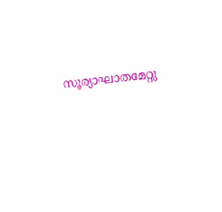സൂര്യാഘാതമേറ്റു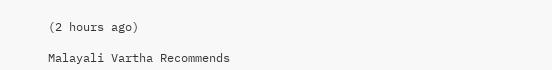(2 hours ago)

Malayali Vartha Recommends